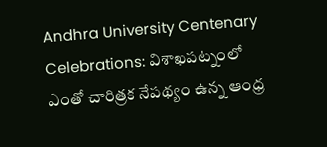Andhra University Centenary Celebrations: విశాఖపట్నంలో ఎంతో చారిత్రక నేపథ్యం ఉన్న ఆంధ్ర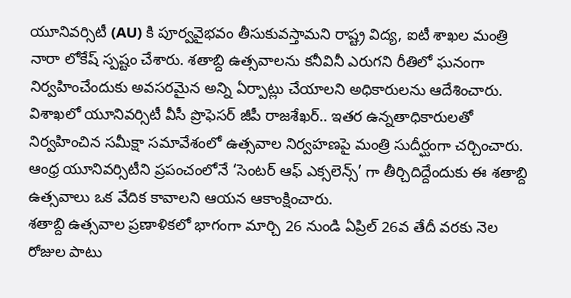యూనివర్సిటీ (AU) కి పూర్వవైభవం తీసుకువస్తామని రాష్ట్ర విద్య, ఐటీ శాఖల మంత్రి నారా లోకేష్ స్పష్టం చేశారు. శతాబ్ది ఉత్సవాలను కనీవినీ ఎరుగని రీతిలో ఘనంగా నిర్వహించేందుకు అవసరమైన అన్ని ఏర్పాట్లు చేయాలని అధికారులను ఆదేశించారు. విశాఖలో యూనివర్సిటీ వీసీ ప్రొఫెసర్ జీపీ రాజశేఖర్.. ఇతర ఉన్నతాధికారులతో నిర్వహించిన సమీక్షా సమావేశంలో ఉత్సవాల నిర్వహణపై మంత్రి సుదీర్ఘంగా చర్చించారు. ఆంధ్ర యూనివర్సిటీని ప్రపంచంలోనే ‘సెంటర్ ఆఫ్ ఎక్సలెన్స్’ గా తీర్చిదిద్దేందుకు ఈ శతాబ్ది ఉత్సవాలు ఒక వేదిక కావాలని ఆయన ఆకాంక్షించారు.
శతాబ్ది ఉత్సవాల ప్రణాళికలో భాగంగా మార్చి 26 నుండి ఏప్రిల్ 26వ తేదీ వరకు నెల రోజుల పాటు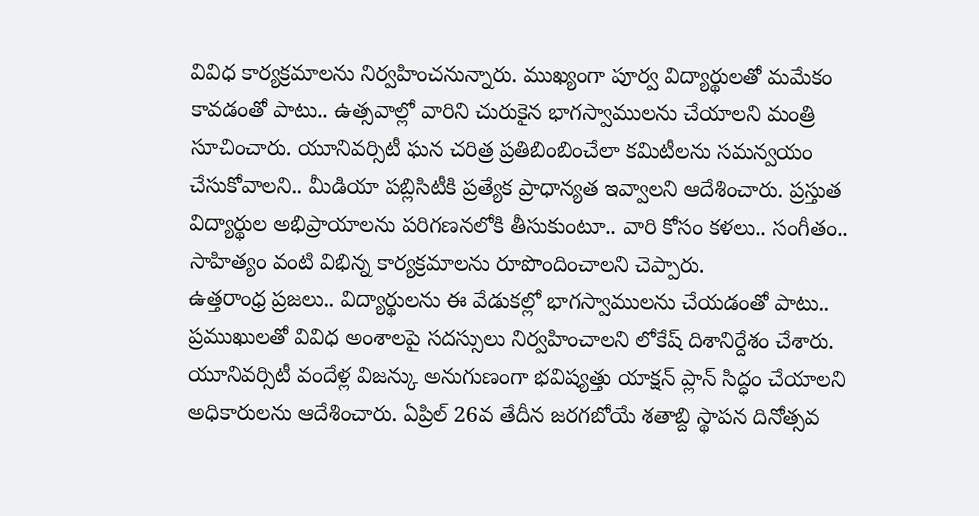వివిధ కార్యక్రమాలను నిర్వహించనున్నారు. ముఖ్యంగా పూర్వ విద్యార్థులతో మమేకం కావడంతో పాటు.. ఉత్సవాల్లో వారిని చురుకైన భాగస్వాములను చేయాలని మంత్రి సూచించారు. యూనివర్సిటీ ఘన చరిత్ర ప్రతిబింబించేలా కమిటీలను సమన్వయం చేసుకోవాలని.. మీడియా పబ్లిసిటీకి ప్రత్యేక ప్రాధాన్యత ఇవ్వాలని ఆదేశించారు. ప్రస్తుత విద్యార్థుల అభిప్రాయాలను పరిగణనలోకి తీసుకుంటూ.. వారి కోసం కళలు.. సంగీతం.. సాహిత్యం వంటి విభిన్న కార్యక్రమాలను రూపొందించాలని చెప్పారు.
ఉత్తరాంధ్ర ప్రజలు.. విద్యార్థులను ఈ వేడుకల్లో భాగస్వాములను చేయడంతో పాటు.. ప్రముఖులతో వివిధ అంశాలపై సదస్సులు నిర్వహించాలని లోకేష్ దిశానిర్దేశం చేశారు. యూనివర్సిటీ వందేళ్ల విజన్కు అనుగుణంగా భవిష్యత్తు యాక్షన్ ప్లాన్ సిద్ధం చేయాలని అధికారులను ఆదేశించారు. ఏప్రిల్ 26వ తేదీన జరగబోయే శతాబ్ది స్థాపన దినోత్సవ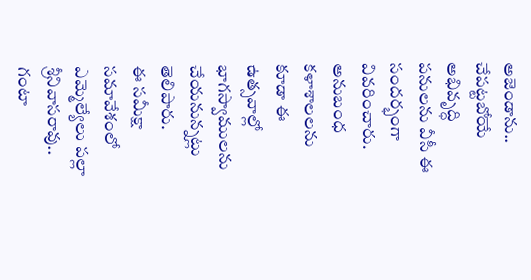అజెండాను.. చేపట్టబోయే అభివృద్ధి పనులను వీసీ ఈ సందర్భంగా వివరించారు. అనుబంధ కళాశాలలను కూడా ఈ ఉత్సవాల్లో భాగస్వాములను చేయనున్నట్లు తెలిపారు.
ఈ సమీక్షా సమావేశంలో ఎమ్మెల్యేలు పల్లా శ్రీనివాసరావు.. గంటా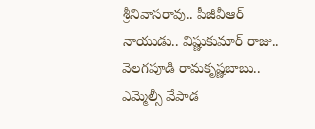శ్రీనివాసరావు.. పీజీవీఆర్ నాయుడు.. విష్ణుకుమార్ రాజు.. వెలగపూడి రామకృష్ణబాబు.. ఎమ్మెల్సీ వేపాడ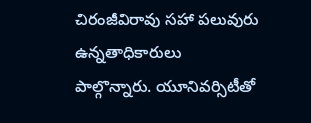చిరంజీవిరావు సహా పలువురు ఉన్నతాధికారులు పాల్గొన్నారు. యూనివర్సిటీతో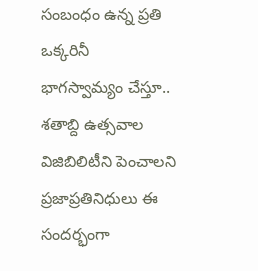సంబంధం ఉన్న ప్రతి ఒక్కరినీ భాగస్వామ్యం చేస్తూ.. శతాబ్ది ఉత్సవాల విజిబిలిటీని పెంచాలని ప్రజాప్రతినిధులు ఈ సందర్భంగా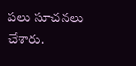పలు సూచనలు చేశారు.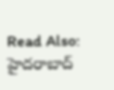Read Also: హైదరాబాద్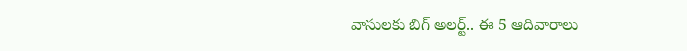వాసులకు బిగ్ అలర్ట్.. ఈ 5 ఆదివారాలు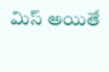మిస్ అయితే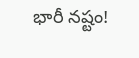భారీ నష్టం!